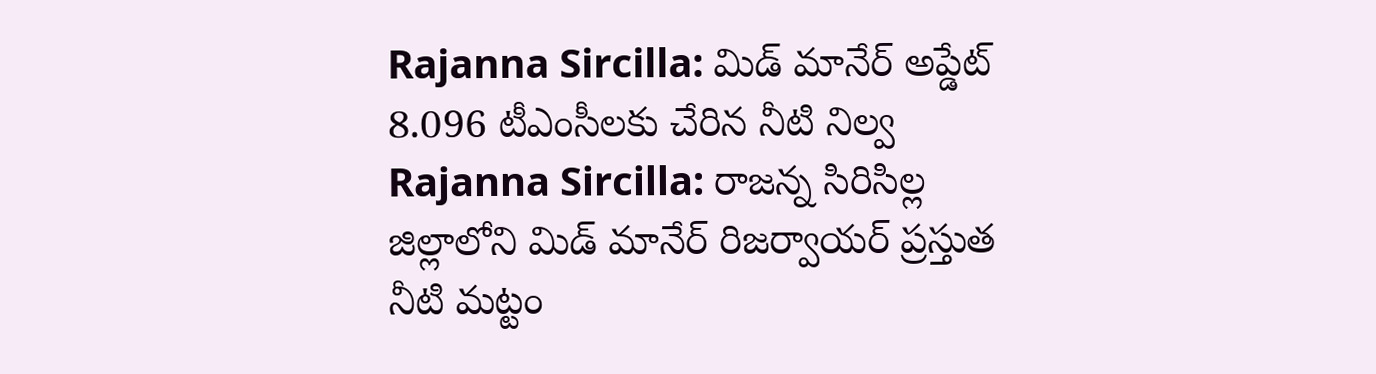Rajanna Sircilla: మిడ్ మానేర్ అప్డేట్ 8.096 టీఎంసీలకు చేరిన నీటి నిల్వ
Rajanna Sircilla: రాజన్న సిరిసిల్ల జిల్లాలోని మిడ్ మానేర్ రిజర్వాయర్ ప్రస్తుత నీటి మట్టం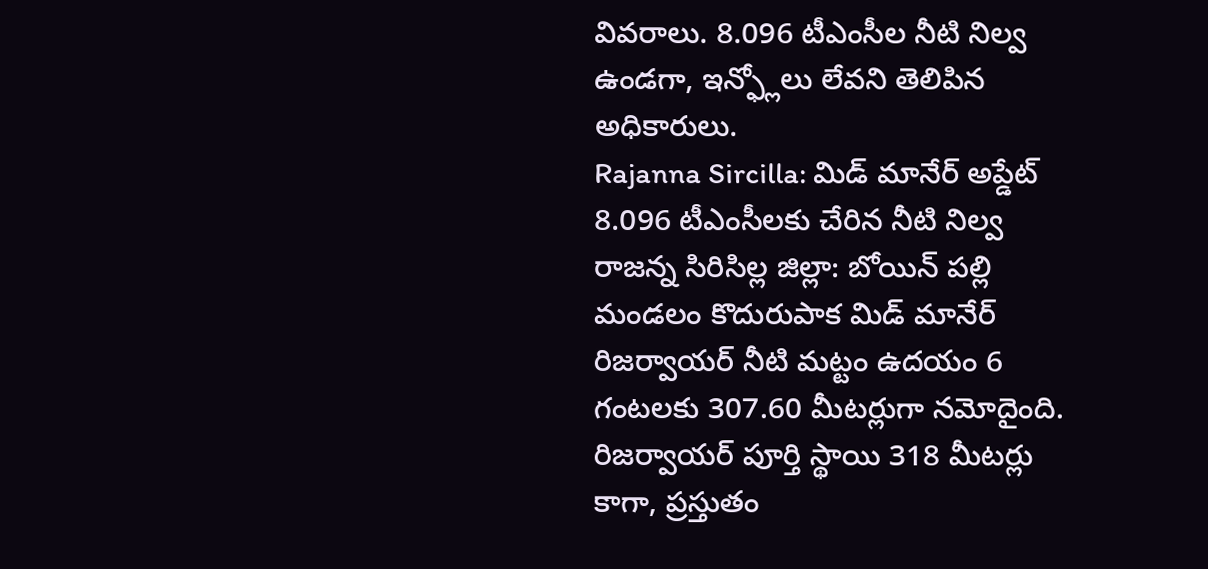వివరాలు. 8.096 టీఎంసీల నీటి నిల్వ ఉండగా, ఇన్ఫ్లోలు లేవని తెలిపిన అధికారులు.
Rajanna Sircilla: మిడ్ మానేర్ అప్డేట్ 8.096 టీఎంసీలకు చేరిన నీటి నిల్వ
రాజన్న సిరిసిల్ల జిల్లా: బోయిన్ పల్లి మండలం కొదురుపాక మిడ్ మానేర్ రిజర్వాయర్ నీటి మట్టం ఉదయం 6 గంటలకు 307.60 మీటర్లుగా నమోదైంది. రిజర్వాయర్ పూర్తి స్థాయి 318 మీటర్లు కాగా, ప్రస్తుతం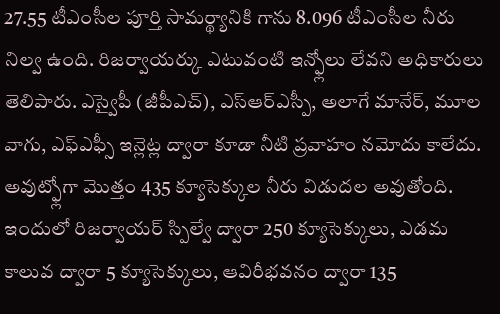27.55 టీఎంసీల పూర్తి సామర్థ్యానికి గాను 8.096 టీఎంసీల నీరు నిల్వ ఉంది. రిజర్వాయర్కు ఎటువంటి ఇన్ఫ్లోలు లేవని అధికారులు తెలిపారు. ఎస్వైపీ (జీపీఎచ్), ఎస్ఆర్ఎస్పీ, అలాగే మానేర్, మూల వాగు, ఎఫ్ఎఫ్సీ ఇన్లెట్ల ద్వారా కూడా నీటి ప్రవాహం నమోదు కాలేదు.
అవుట్ఫ్లోగా మొత్తం 435 క్యూసెక్కుల నీరు విడుదల అవుతోంది. ఇందులో రిజర్వాయర్ స్పిల్వే ద్వారా 250 క్యూసెక్కులు, ఎడమ కాలువ ద్వారా 5 క్యూసెక్కులు, ఆవిరీభవనం ద్వారా 135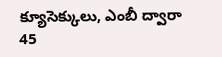క్యూసెక్కులు, ఎంబీ ద్వారా 45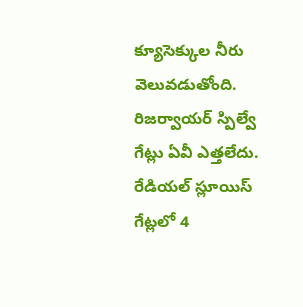క్యూసెక్కుల నీరు వెలువడుతోంది. రిజర్వాయర్ స్పిల్వే గేట్లు ఏవీ ఎత్తలేదు. రేడియల్ స్లూయిస్ గేట్లలో 4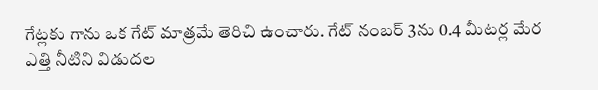గేట్లకు గాను ఒక గేట్ మాత్రమే తెరిచి ఉంచారు. గేట్ నంబర్ 3ను 0.4 మీటర్ల మేర ఎత్తి నీటిని విడుదల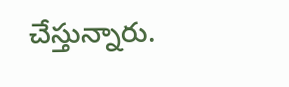చేస్తున్నారు.